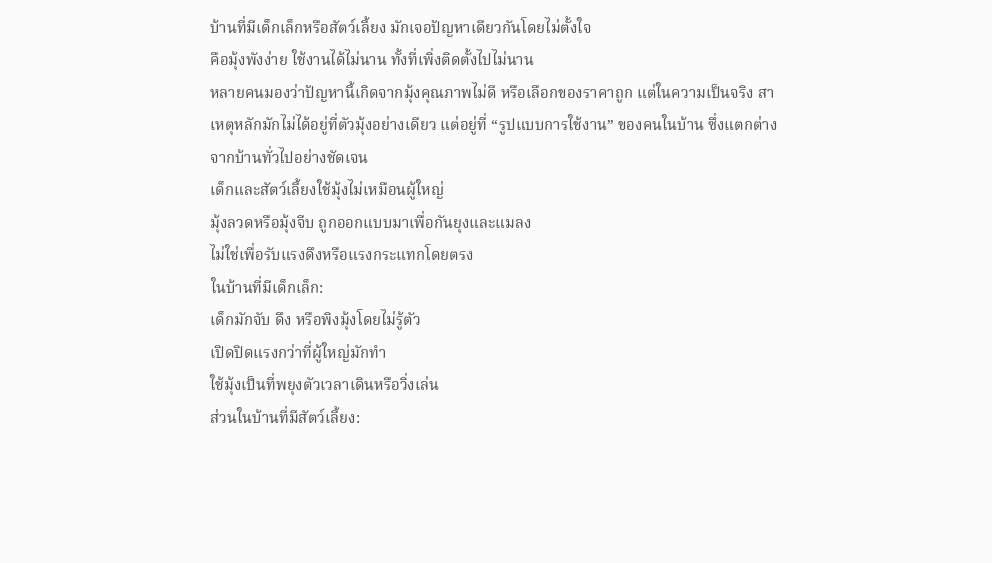บ้านที่มีเด็กเล็กหรือสัตว์เลี้ยง มักเจอปัญหาเดียวกันโดยไม่ตั้งใจ
คือมุ้งพังง่าย ใช้งานได้ไม่นาน ทั้งที่เพิ่งติดตั้งไปไม่นาน
หลายคนมองว่าปัญหานี้เกิดจากมุ้งคุณภาพไม่ดี หรือเลือกของราคาถูก แต่ในความเป็นจริง สาเหตุหลักมักไม่ได้อยู่ที่ตัวมุ้งอย่างเดียว แต่อยู่ที่ “รูปแบบการใช้งาน” ของคนในบ้าน ซึ่งแตกต่างจากบ้านทั่วไปอย่างชัดเจน
เด็กและสัตว์เลี้ยงใช้มุ้งไม่เหมือนผู้ใหญ่
มุ้งลวดหรือมุ้งจีบ ถูกออกแบบมาเพื่อกันยุงและแมลง
ไม่ใช่เพื่อรับแรงดึงหรือแรงกระแทกโดยตรง
ในบ้านที่มีเด็กเล็ก:
เด็กมักจับ ดึง หรือพิงมุ้งโดยไม่รู้ตัว
เปิดปิดแรงกว่าที่ผู้ใหญ่มักทำ
ใช้มุ้งเป็นที่พยุงตัวเวลาเดินหรือวิ่งเล่น
ส่วนในบ้านที่มีสัตว์เลี้ยง: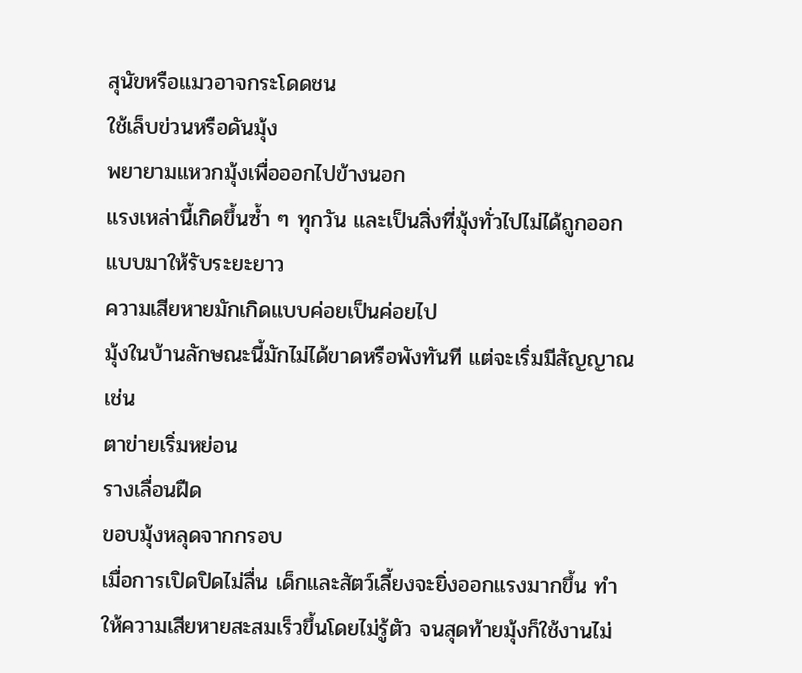สุนัขหรือแมวอาจกระโดดชน
ใช้เล็บข่วนหรือดันมุ้ง
พยายามแหวกมุ้งเพื่อออกไปข้างนอก
แรงเหล่านี้เกิดขึ้นซ้ำ ๆ ทุกวัน และเป็นสิ่งที่มุ้งทั่วไปไม่ได้ถูกออกแบบมาให้รับระยะยาว
ความเสียหายมักเกิดแบบค่อยเป็นค่อยไป
มุ้งในบ้านลักษณะนี้มักไม่ได้ขาดหรือพังทันที แต่จะเริ่มมีสัญญาณ เช่น
ตาข่ายเริ่มหย่อน
รางเลื่อนฝืด
ขอบมุ้งหลุดจากกรอบ
เมื่อการเปิดปิดไม่ลื่น เด็กและสัตว์เลี้ยงจะยิ่งออกแรงมากขึ้น ทำให้ความเสียหายสะสมเร็วขึ้นโดยไม่รู้ตัว จนสุดท้ายมุ้งก็ใช้งานไม่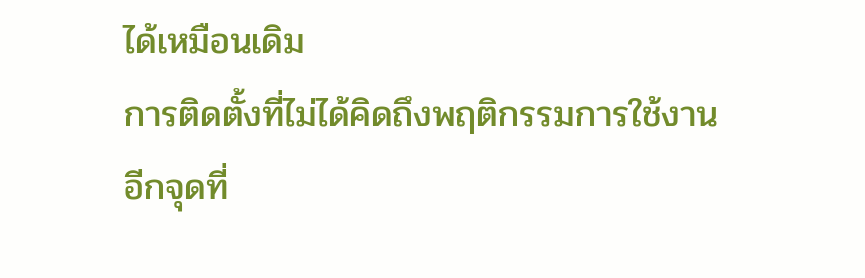ได้เหมือนเดิม
การติดตั้งที่ไม่ได้คิดถึงพฤติกรรมการใช้งาน
อีกจุดที่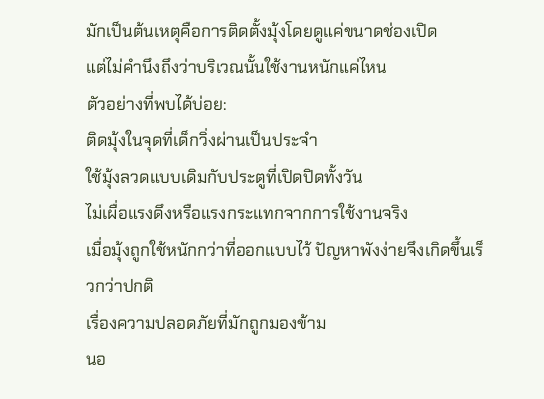มักเป็นต้นเหตุคือการติดตั้งมุ้งโดยดูแค่ขนาดช่องเปิด
แต่ไม่คำนึงถึงว่าบริเวณนั้นใช้งานหนักแค่ไหน
ตัวอย่างที่พบได้บ่อย:
ติดมุ้งในจุดที่เด็กวิ่งผ่านเป็นประจำ
ใช้มุ้งลวดแบบเดิมกับประตูที่เปิดปิดทั้งวัน
ไม่เผื่อแรงดึงหรือแรงกระแทกจากการใช้งานจริง
เมื่อมุ้งถูกใช้หนักกว่าที่ออกแบบไว้ ปัญหาพังง่ายจึงเกิดขึ้นเร็วกว่าปกติ
เรื่องความปลอดภัยที่มักถูกมองข้าม
นอ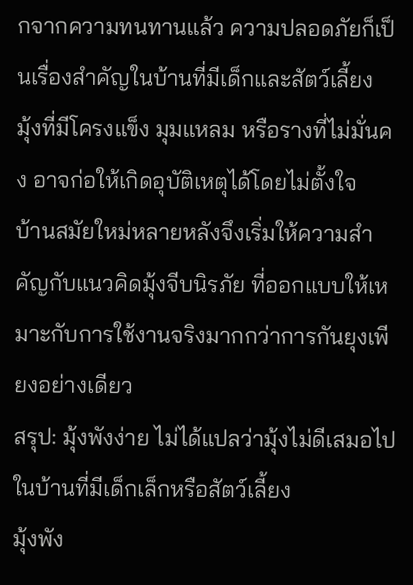กจากความทนทานแล้ว ความปลอดภัยก็เป็นเรื่องสำคัญในบ้านที่มีเด็กและสัตว์เลี้ยง
มุ้งที่มีโครงแข็ง มุมแหลม หรือรางที่ไม่มั่นคง อาจก่อให้เกิดอุบัติเหตุได้โดยไม่ตั้งใจ
บ้านสมัยใหม่หลายหลังจึงเริ่มให้ความสำคัญกับแนวคิดมุ้งจีบนิรภัย ที่ออกแบบให้เหมาะกับการใช้งานจริงมากกว่าการกันยุงเพียงอย่างเดียว
สรุป: มุ้งพังง่าย ไม่ได้แปลว่ามุ้งไม่ดีเสมอไป
ในบ้านที่มีเด็กเล็กหรือสัตว์เลี้ยง
มุ้งพัง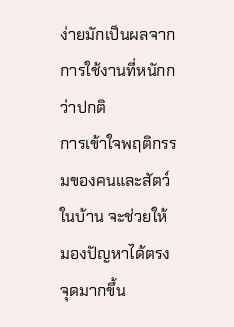ง่ายมักเป็นผลจากการใช้งานที่หนักกว่าปกติ
การเข้าใจพฤติกรรมของคนและสัตว์ในบ้าน จะช่วยให้มองปัญหาได้ตรงจุดมากขึ้น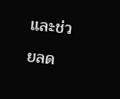และช่วยลด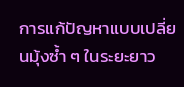การแก้ปัญหาแบบเปลี่ยนมุ้งซ้ำ ๆ ในระยะยาว